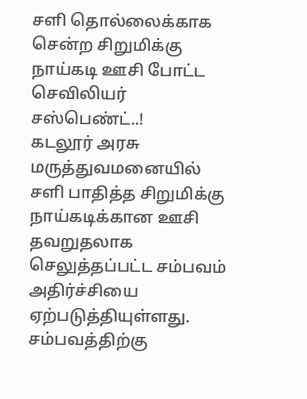சளி தொல்லைக்காக சென்ற சிறுமிக்கு நாய்கடி ஊசி போட்ட செவிலியர் சஸ்பெண்ட்..!
கடலூர் அரசு மருத்துவமனையில் சளி பாதித்த சிறுமிக்கு நாய்கடிக்கான ஊசி தவறுதலாக செலுத்தப்பட்ட சம்பவம் அதிர்ச்சியை ஏற்படுத்தியுள்ளது. சம்பவத்திற்கு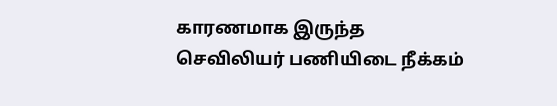காரணமாக இருந்த செவிலியர் பணியிடை நீக்கம்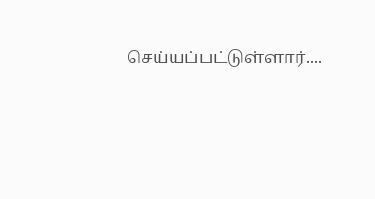செய்யப்பட்டுள்ளார்....